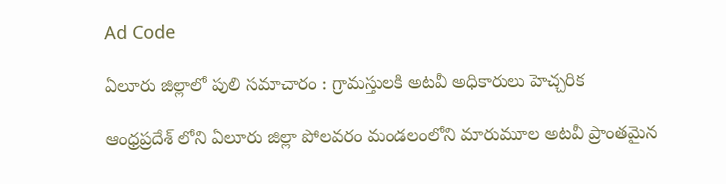Ad Code

ఏలూరు జిల్లాలో పులి సమాచారం : గ్రామస్తులకి అటవీ అధికారులు హెచ్చరిక

ఆంధ్రప్రదేశ్ లోని ఏలూరు జిల్లా పోలవరం మండలంలోని మారుమూల అటవీ ప్రాంతమైన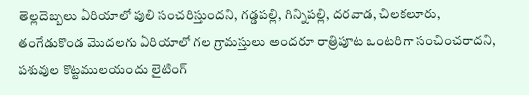తెల్లదెబ్బలు ఏరియాలో పులి సంచరిస్తుందని, గడ్డపల్లి, గిన్నిపల్లి, దరవాడ, చిలకలూరు, తంగేడుకొండ మొదలగు ఏరియాలో గల గ్రామస్తులు అందరూ రాత్రిపూట ఒంటరిగా సంచించరాదని, పశువుల కొట్టములయందు లైటింగ్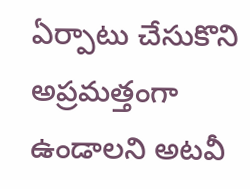ఏర్పాటు చేసుకొని అప్రమత్తంగా ఉండాలని అటవీ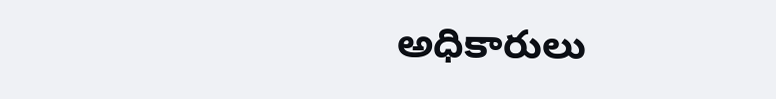అధికారులు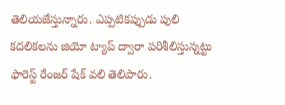తెలియజేస్తున్నారు. ఎప్పటికప్పుడు పులి కదలికలను జియో ట్యాప్ ద్వారా పరిశీలిస్తున్నట్టు ఫారెస్ట్ రేంజర్ షేక్ వలి తెలిపారు.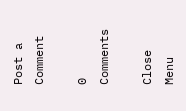Post a Comment

0 Comments

Close Menu